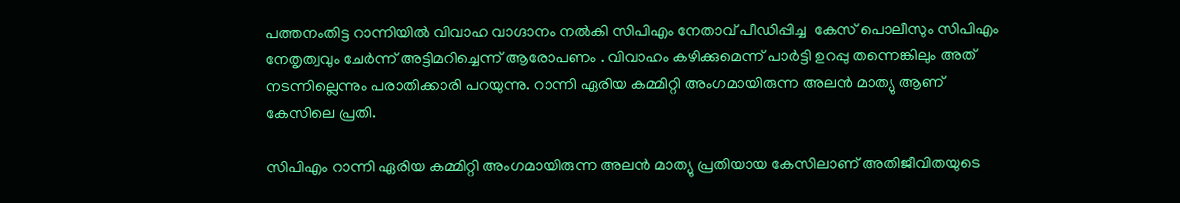പത്തനംതിട്ട റാന്നിയിൽ വിവാഹ വാഗ്ദാനം നൽകി സിപിഎം നേതാവ് പീഡിപ്പിച്ച  കേസ് പൊലീസും സിപിഎം നേതൃത്വവും ചേർന്ന് അട്ടിമറിച്ചെന്ന് ആരോപണം . വിവാഹം കഴിക്കുമെന്ന് പാർട്ടി ഉറപ്പു തന്നെങ്കിലും അത് നടന്നില്ലെന്നും പരാതിക്കാരി പറയുന്നു. റാന്നി ഏരിയ കമ്മിറ്റി അംഗമായിരുന്ന അലൻ മാത്യു ആണ് കേസിലെ പ്രതി.

സിപിഎം റാന്നി ഏരിയ കമ്മിറ്റി അംഗമായിരുന്ന അലൻ മാത്യു പ്രതിയായ കേസിലാണ് അതിജീവിതയുടെ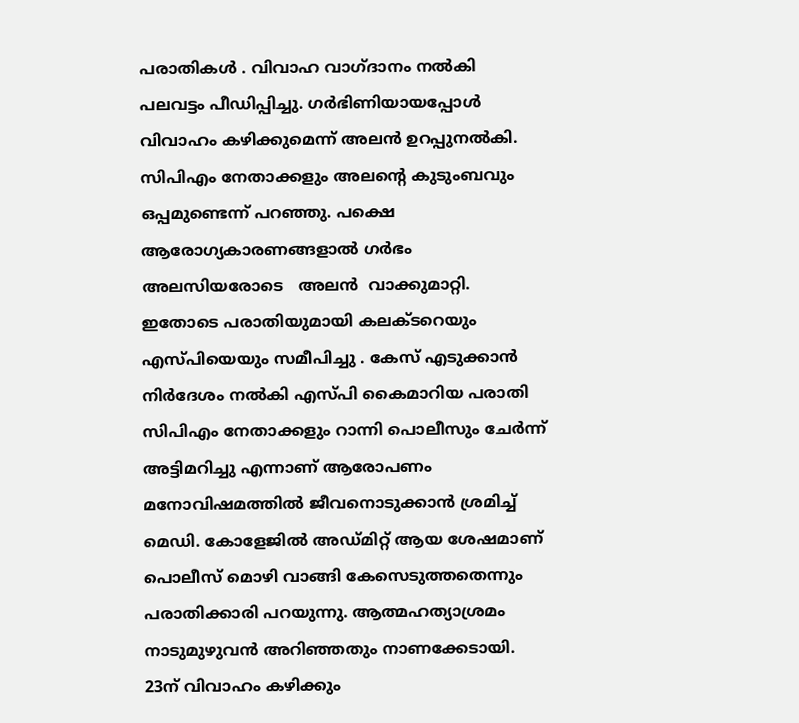പരാതികൾ . വിവാഹ വാഗ്ദാനം നൽകി പലവട്ടം പീഡിപ്പിച്ചു. ഗർഭിണിയായപ്പോൾ വിവാഹം കഴിക്കുമെന്ന് അലൻ ഉറപ്പുനൽകി. സിപിഎം നേതാക്കളും അലന്‍റെ കുടുംബവും ഒപ്പമുണ്ടെന്ന് പറഞ്ഞു. പക്ഷെ ആരോഗ്യകാരണങ്ങളാൽ ഗർഭം അലസിയരോടെ   അലൻ  വാക്കുമാറ്റി. ഇതോടെ പരാതിയുമായി കലക്ടറെയും എസ്പിയെയും സമീപിച്ചു . കേസ് എടുക്കാൻ നിർദേശം നൽകി എസ്പി കൈമാറിയ പരാതി സിപിഎം നേതാക്കളും റാന്നി പൊലീസും ചേർന്ന് അട്ടിമറിച്ചു എന്നാണ് ആരോപണം മനോവിഷമത്തിൽ ജീവനൊടുക്കാൻ ശ്രമിച്ച് മെഡി. കോളേജിൽ അഡ്മിറ്റ് ആയ ശേഷമാണ് പൊലീസ് മൊഴി വാങ്ങി കേസെടുത്തതെന്നും പരാതിക്കാരി പറയുന്നു. ആത്മഹത്യാശ്രമം നാടുമുഴുവൻ അറിഞ്ഞതും നാണക്കേടായി. 23ന് വിവാഹം കഴിക്കും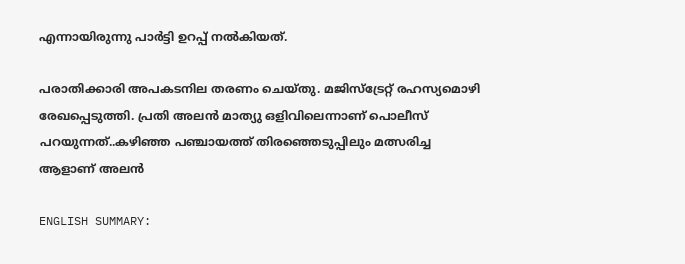എന്നായിരുന്നു പാർട്ടി ഉറപ്പ് നൽകിയത്.

പരാതിക്കാരി അപകടനില തരണം ചെയ്തു. മജിസ്ട്രേറ്റ് രഹസ്യമൊഴി രേഖപ്പെടുത്തി. പ്രതി അലൻ മാത്യു ഒളിവിലെന്നാണ് പൊലീസ് പറയുന്നത്..കഴിഞ്ഞ പഞ്ചായത്ത് തിരഞ്ഞെടുപ്പിലും മത്സരിച്ച ആളാണ് അലൻ

ENGLISH SUMMARY: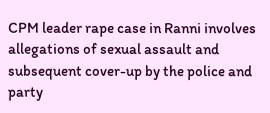CPM leader rape case in Ranni involves allegations of sexual assault and subsequent cover-up by the police and party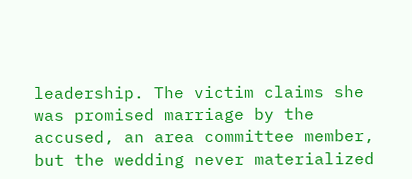leadership. The victim claims she was promised marriage by the accused, an area committee member, but the wedding never materialized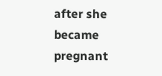after she became pregnant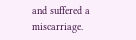and suffered a miscarriage.